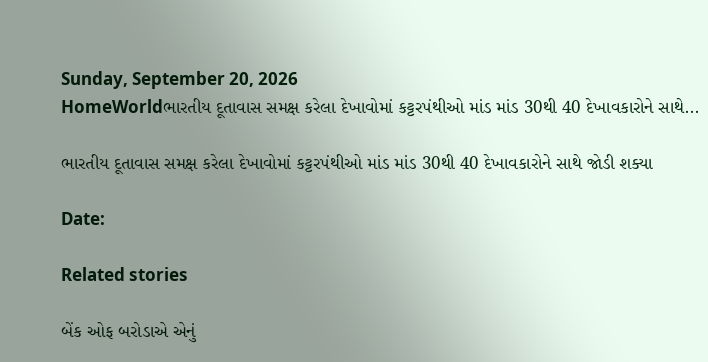Sunday, September 20, 2026
HomeWorldભારતીય દૂતાવાસ સમક્ષ કરેલા દેખાવોમાં કટ્ટરપંથીઓ માંડ માંડ 30થી 40 દેખાવકારોને સાથે...

ભારતીય દૂતાવાસ સમક્ષ કરેલા દેખાવોમાં કટ્ટરપંથીઓ માંડ માંડ 30થી 40 દેખાવકારોને સાથે જોડી શક્યા

Date:

Related stories

બેંક ઓફ બરોડાએ એનું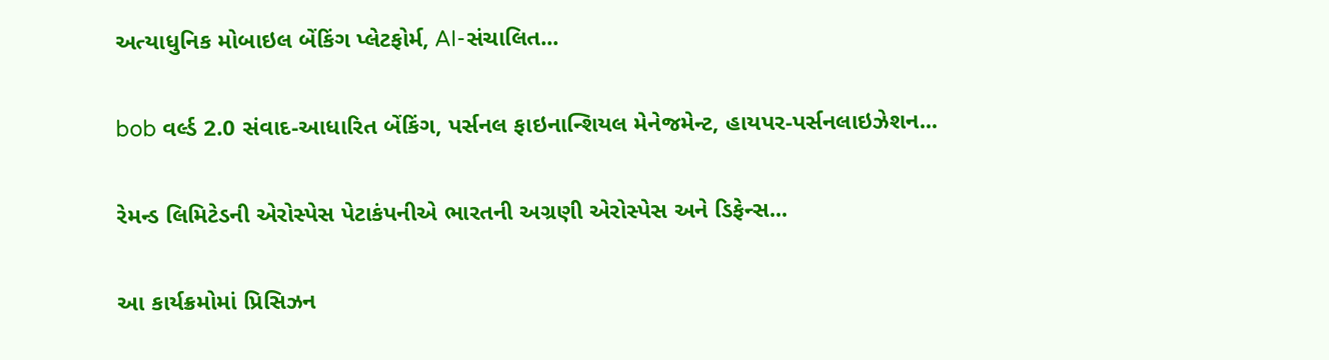અત્યાધુનિક મોબાઇલ બેંકિંગ પ્લેટફોર્મ, AI-સંચાલિત...

bob વર્લ્ડ 2.0 સંવાદ-આધારિત બેંકિંગ, પર્સનલ ફાઇનાન્શિયલ મેનેજમેન્ટ, હાયપર-પર્સનલાઇઝેશન...

રેમન્ડ લિમિટેડની એરોસ્પેસ પેટાકંપનીએ ભારતની અગ્રણી એરોસ્પેસ અને ડિફેન્સ...

આ કાર્યક્રમોમાં પ્રિસિઝન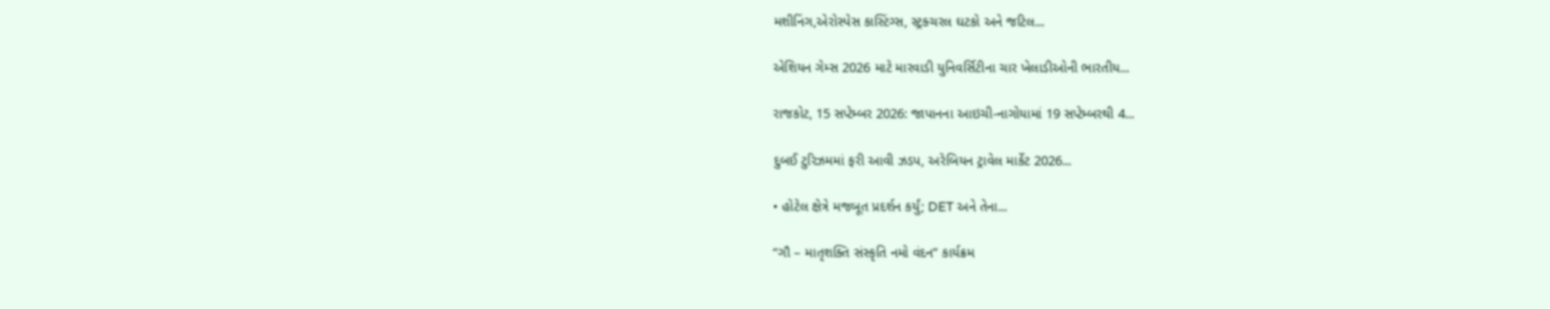મશીનિંગ,એરોસ્પેસ કાસ્ટિંગ્સ, સ્ટ્રક્ચરલ ઘટકો અને જટિલ...

એશિયન ગેમ્સ 2026 માટે મારવાડી યુનિવર્સિટીના ચાર ખેલાડીઓની ભારતીય...

રાજકોટ, 15 સપ્ટેમ્બર 2026: જાપાનના આઇચી-નાગોયામાં 19 સપ્ટેમ્બરથી 4...

દુબઈ ટુરિઝમમાં ફરી આવી ઝડપ, અરેબિયન ટ્રાવેલ માર્કેટ 2026...

• હોટેલ ક્ષેત્રે મજબૂત પ્રદર્શન કર્યું; DET અને તેના...

“ગૌ – માતૃશક્તિ સંસ્કૃતિ નમો વંદન” કાર્યક્રમ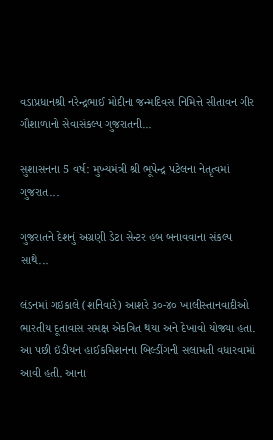વડાપ્રધાનશ્રી નરેન્દ્રભાઈ મોદીના જન્મદિવસ નિમિત્તે સીતાવન ગીર ગૌશાળાનો સેવાસંકલ્પ ગુજરાતની...

સુશાસનના 5 વર્ષ: મુખ્યમંત્રી શ્રી ભૂપેન્દ્ર પટેલના નેતૃત્વમાં ગુજરાત...

ગુજરાતને દેશનું અગ્રણી ડેટા સેન્ટર હબ બનાવવાના સંકલ્પ સાથે...

લંડનમાં ગઇકાલે (શનિવારે) આશરે ૩૦-૪૦ ખાલીસ્તાનવાદીઓ ભારતીય દૂતાવાસ સમક્ષ એકત્રિત થયા અને દેખાવો યોજ્યા હતા. આ પછી ઇંડીયન હાઈકમિશનના બિલ્ડીંગની સલામતી વધારવામાં આવી હતી. આના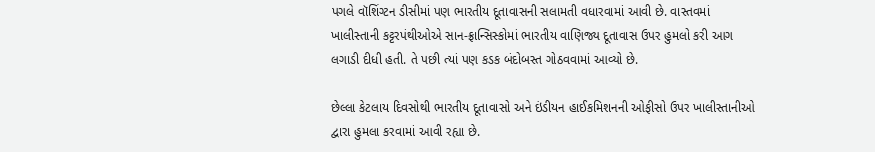પગલે વૉશિંગ્ટન ડીસીમાં પણ ભારતીય દૂતાવાસની સલામતી વધારવામાં આવી છે. વાસ્તવમાં ખાલીસ્તાની કટ્ટરપંથીઓએ સાન-ફ્રાન્સિસ્કોમાં ભારતીય વાણિજ્ય દૂતાવાસ ઉપર હુમલો કરી આગ લગાડી દીધી હતી. તે પછી ત્યાં પણ કડક બંદોબસ્ત ગોઠવવામાં આવ્યો છે.

છેલ્લા કેટલાય દિવસોથી ભારતીય દૂતાવાસો અને ઇંડીયન હાઈકમિશનની ઓફીસો ઉપર ખાલીસ્તાનીઓ દ્વારા હુમલા કરવામાં આવી રહ્યા છે.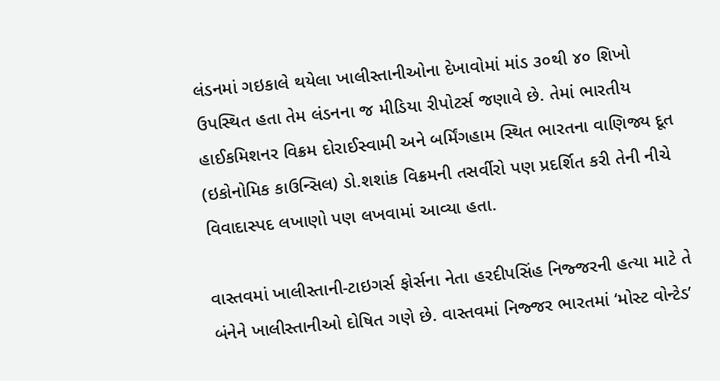લંડનમાં ગઇકાલે થયેલા ખાલીસ્તાનીઓના દેખાવોમાં માંડ ૩૦થી ૪૦ શિખો ઉપસ્થિત હતા તેમ લંડનના જ મીડિયા રીપોટર્સ જણાવે છે. તેમાં ભારતીય હાઈકમિશનર વિક્રમ દોરાઈસ્વામી અને બર્મિંગહામ સ્થિત ભારતના વાણિજ્ય દૂત (ઇકોનોમિક કાઉન્સિલ) ડો.શશાંક વિક્રમની તસર્વીરો પણ પ્રદર્શિત કરી તેની નીચે વિવાદાસ્પદ લખાણો પણ લખવામાં આવ્યા હતા.

વાસ્તવમાં ખાલીસ્તાની-ટાઇગર્સ ફોર્સના નેતા હરદીપસિંહ નિજ્જરની હત્યા માટે તે બંનેને ખાલીસ્તાનીઓ દોષિત ગણે છે. વાસ્તવમાં નિજ્જર ભારતમાં ‘મોસ્ટ વોન્ટેડ’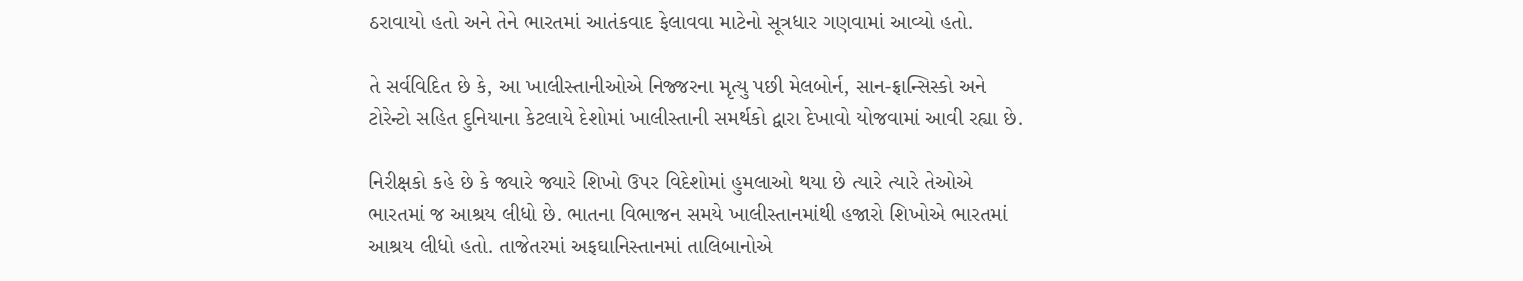ઠરાવાયો હતો અને તેને ભારતમાં આતંકવાદ ફેલાવવા માટેનો સૂત્રધાર ગણવામાં આવ્યો હતો.

તે સર્વવિદિત છે કે, આ ખાલીસ્તાનીઓએ નિજ્જરના મૃત્યુ પછી મેલબોર્ન, સાન-ફ્રાન્સિસ્કો અને ટોરેન્ટો સહિત દુનિયાના કેટલાયે દેશોમાં ખાલીસ્તાની સમર્થકો દ્વારા દેખાવો યોજવામાં આવી રહ્યા છે.

નિરીક્ષકો કહે છે કે જ્યારે જ્યારે શિખો ઉપર વિદેશોમાં હુમલાઓ થયા છે ત્યારે ત્યારે તેઓએ ભારતમાં જ આશ્રય લીધો છે. ભાતના વિભાજન સમયે ખાલીસ્તાનમાંથી હજારો શિખોએ ભારતમાં આશ્રય લીધો હતો. તાજેતરમાં અફઘાનિસ્તાનમાં તાલિબાનોએ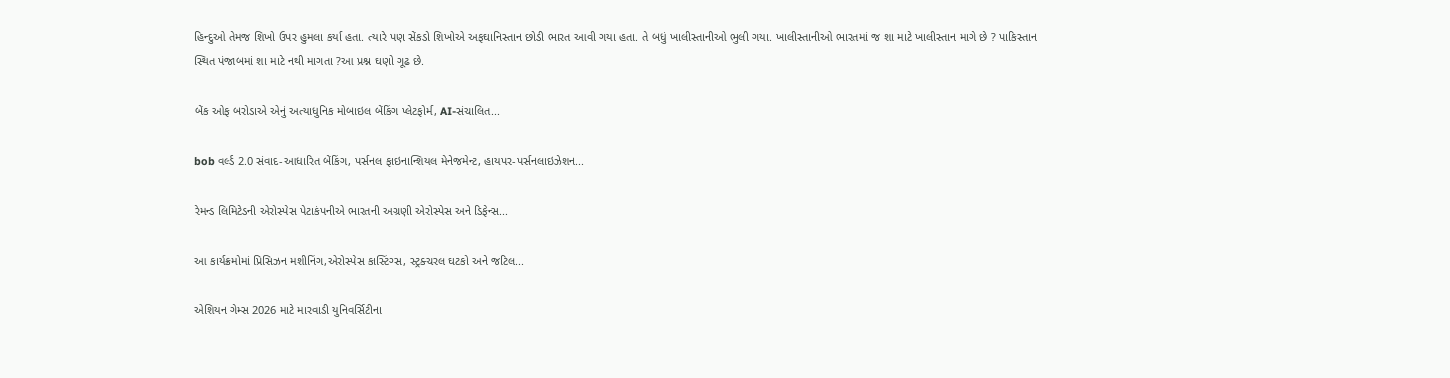હિન્દુઓ તેમજ શિખો ઉપર હુમલા કર્યા હતા. ત્યારે પણ સેંકડો શિખોએ અફઘાનિસ્તાન છોડી ભારત આવી ગયા હતા. તે બધું ખાલીસ્તાનીઓ ભુલી ગયા. ખાલીસ્તાનીઓ ભારતમાં જ શા માટે ખાલીસ્તાન માગે છે ? પાકિસ્તાન સ્થિત પંજાબમાં શા માટે નથી માગતા ?આ પ્રશ્ન ઘણો ગૂઢ છે.

બેંક ઓફ બરોડાએ એનું અત્યાધુનિક મોબાઇલ બેંકિંગ પ્લેટફોર્મ, AI-સંચાલિત...

bob વર્લ્ડ 2.0 સંવાદ-આધારિત બેંકિંગ, પર્સનલ ફાઇનાન્શિયલ મેનેજમેન્ટ, હાયપર-પર્સનલાઇઝેશન...

રેમન્ડ લિમિટેડની એરોસ્પેસ પેટાકંપનીએ ભારતની અગ્રણી એરોસ્પેસ અને ડિફેન્સ...

આ કાર્યક્રમોમાં પ્રિસિઝન મશીનિંગ,એરોસ્પેસ કાસ્ટિંગ્સ, સ્ટ્રક્ચરલ ઘટકો અને જટિલ...

એશિયન ગેમ્સ 2026 માટે મારવાડી યુનિવર્સિટીના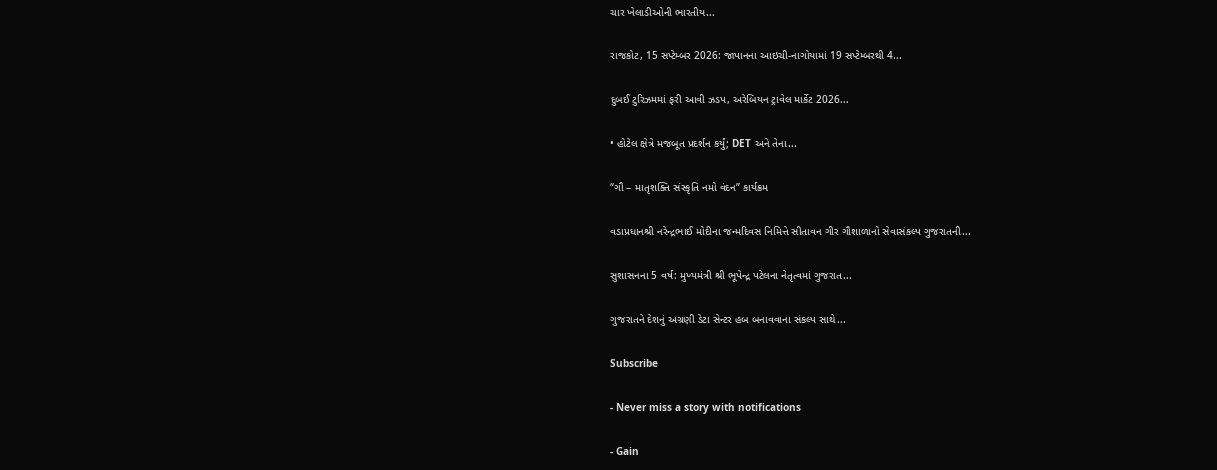ચાર ખેલાડીઓની ભારતીય...

રાજકોટ, 15 સપ્ટેમ્બર 2026: જાપાનના આઇચી-નાગોયામાં 19 સપ્ટેમ્બરથી 4...

દુબઈ ટુરિઝમમાં ફરી આવી ઝડપ, અરેબિયન ટ્રાવેલ માર્કેટ 2026...

• હોટેલ ક્ષેત્રે મજબૂત પ્રદર્શન કર્યું; DET અને તેના...

“ગૌ – માતૃશક્તિ સંસ્કૃતિ નમો વંદન” કાર્યક્રમ

વડાપ્રધાનશ્રી નરેન્દ્રભાઈ મોદીના જન્મદિવસ નિમિત્તે સીતાવન ગીર ગૌશાળાનો સેવાસંકલ્પ ગુજરાતની...

સુશાસનના 5 વર્ષ: મુખ્યમંત્રી શ્રી ભૂપેન્દ્ર પટેલના નેતૃત્વમાં ગુજરાત...

ગુજરાતને દેશનું અગ્રણી ડેટા સેન્ટર હબ બનાવવાના સંકલ્પ સાથે...

Subscribe

- Never miss a story with notifications

- Gain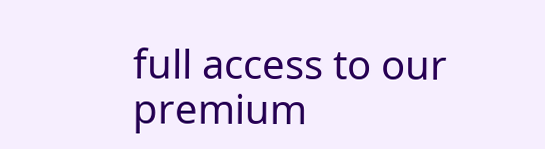full access to our premium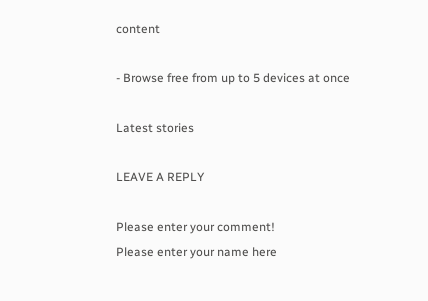content

- Browse free from up to 5 devices at once

Latest stories

LEAVE A REPLY

Please enter your comment!
Please enter your name here